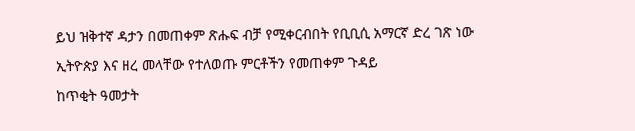ይህ ዝቅተኛ ዳታን በመጠቀም ጽሑፍ ብቻ የሚቀርብበት የቢቢሲ አማርኛ ድረ ገጽ ነው
ኢትዮጵያ እና ዘረ መላቸው የተለወጡ ምርቶችን የመጠቀም ጉዳይ
ከጥቂት ዓመታት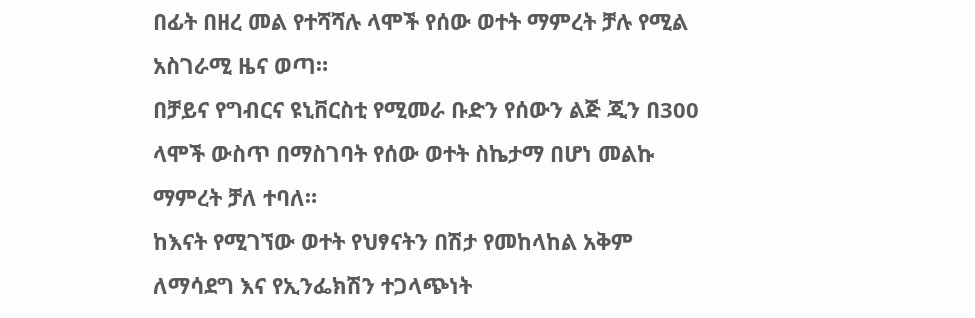በፊት በዘረ መል የተሻሻሉ ላሞች የሰው ወተት ማምረት ቻሉ የሚል አስገራሚ ዜና ወጣ።
በቻይና የግብርና ዩኒቨርስቲ የሚመራ ቡድን የሰውን ልጅ ጂን በ300 ላሞች ውስጥ በማስገባት የሰው ወተት ስኬታማ በሆነ መልኩ ማምረት ቻለ ተባለ።
ከእናት የሚገኘው ወተት የህፃናትን በሽታ የመከላከል አቅም ለማሳደግ እና የኢንፌክሽን ተጋላጭነት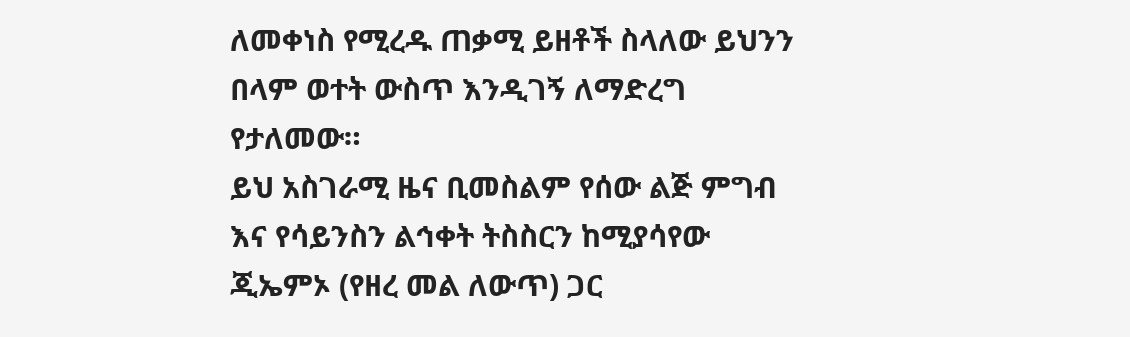ለመቀነስ የሚረዱ ጠቃሚ ይዘቶች ስላለው ይህንን በላም ወተት ውስጥ እንዲገኝ ለማድረግ የታለመው።
ይህ አስገራሚ ዜና ቢመስልም የሰው ልጅ ምግብ እና የሳይንስን ልኅቀት ትስስርን ከሚያሳየው ጂኤምኦ (የዘረ መል ለውጥ) ጋር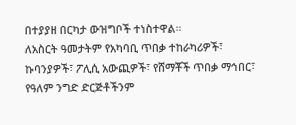በተያያዘ በርካታ ውዝግቦች ተነስተዋል።
ለአስርት ዓመታትም የአካባቢ ጥበቃ ተከራካሪዎች፣ ኩባንያዎች፣ ፖሊሲ አውጪዎች፣ የሸማቾች ጥበቃ ማኅበር፣ የዓለም ንግድ ድርጅቶችንም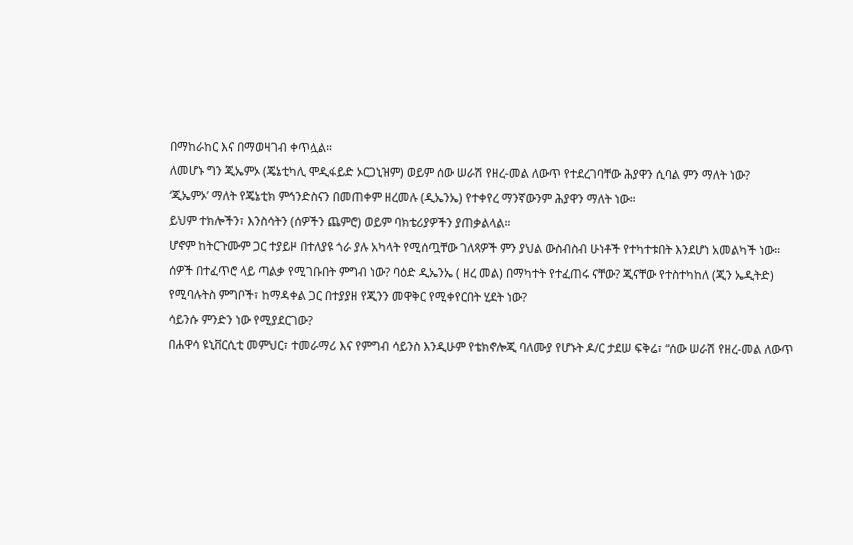በማከራከር እና በማወዛገብ ቀጥሏል።
ለመሆኑ ግን ጂኤምኦ (ጄኔቲካሊ ሞዲፋይድ ኦርጋኒዝም) ወይም ሰው ሠራሽ የዘረ-መል ለውጥ የተደረገባቸው ሕያዋን ሲባል ምን ማለት ነው?
‘ጂኤምኦ’ ማለት የጄኔቲክ ምኅንድስናን በመጠቀም ዘረመሉ (ዲኤንኤ) የተቀየረ ማንኛውንም ሕያዋን ማለት ነው።
ይህም ተክሎችን፣ እንስሳትን (ሰዎችን ጨምሮ) ወይም ባክቴሪያዎችን ያጠቃልላል።
ሆኖም ከትርጉሙም ጋር ተያይዞ በተለያዩ ጎራ ያሉ አካላት የሚሰጧቸው ገለጻዎች ምን ያህል ውስብስብ ሁነቶች የተካተቱበት እንደሆነ አመልካች ነው።
ሰዎች በተፈጥሮ ላይ ጣልቃ የሚገቡበት ምግብ ነው? ባዕድ ዲኤንኤ ( ዘረ መል) በማካተት የተፈጠሩ ናቸው? ጂናቸው የተስተካከለ (ጂን ኤዲትድ) የሚባሉትስ ምግቦች፣ ከማዳቀል ጋር በተያያዘ የጂንን መዋቅር የሚቀየርበት ሂደት ነው?
ሳይንሱ ምንድን ነው የሚያደርገው?
በሐዋሳ ዩኒቨርሲቲ መምህር፣ ተመራማሪ እና የምግብ ሳይንስ እንዲሁም የቴክኖሎጂ ባለሙያ የሆኑት ዶ/ር ታደሠ ፍቅሬ፣ “ሰው ሠራሽ የዘረ-መል ለውጥ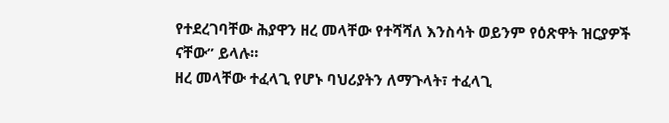የተደረገባቸው ሕያዋን ዘረ መላቸው የተሻሻለ እንስሳት ወይንም የዕጽዋት ዝርያዎች ናቸው” ይላሉ።
ዘረ መላቸው ተፈላጊ የሆኑ ባህሪያትን ለማጉላት፣ ተፈላጊ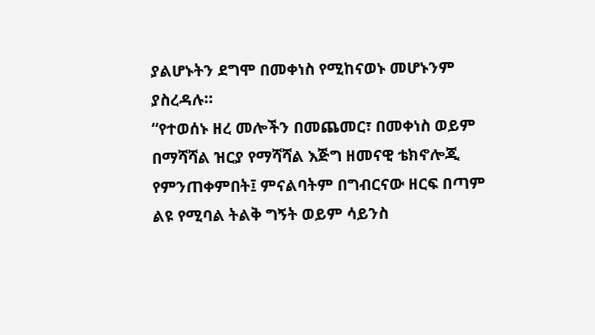ያልሆኑትን ደግሞ በመቀነስ የሚከናወኑ መሆኑንም ያስረዳሉ።
“የተወሰኑ ዘረ መሎችን በመጨመር፣ በመቀነስ ወይም በማሻሻል ዝርያ የማሻሻል እጅግ ዘመናዊ ቴክኖሎጂ የምንጠቀምበት፤ ምናልባትም በግብርናው ዘርፍ በጣም ልዩ የሚባል ትልቅ ግኝት ወይም ሳይንስ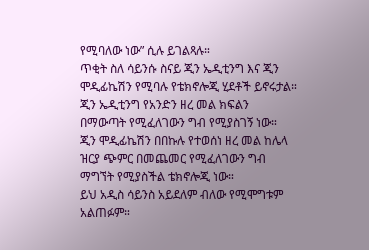የሚባለው ነው” ሲሉ ይገልጻሉ።
ጥቂት ስለ ሳይንሱ ስናይ ጂን ኤዲቲንግ እና ጂን ሞዲፊኬሽን የሚባሉ የቴክኖሎጂ ሂደቶች ይኖሩታል።
ጂን ኤዲቲንግ የአንድን ዘረ መል ክፍልን በማውጣት የሚፈለገውን ግብ የሚያስገኝ ነው።
ጂን ሞዲፊኬሽን በበኩሉ የተወሰነ ዘረ መል ከሌላ ዝርያ ጭምር በመጨመር የሚፈለገውን ግብ ማግኘት የሚያስችል ቴክኖሎጂ ነው።
ይህ አዲስ ሳይንስ አይደለም ብለው የሚሞግቱም አልጠፉም።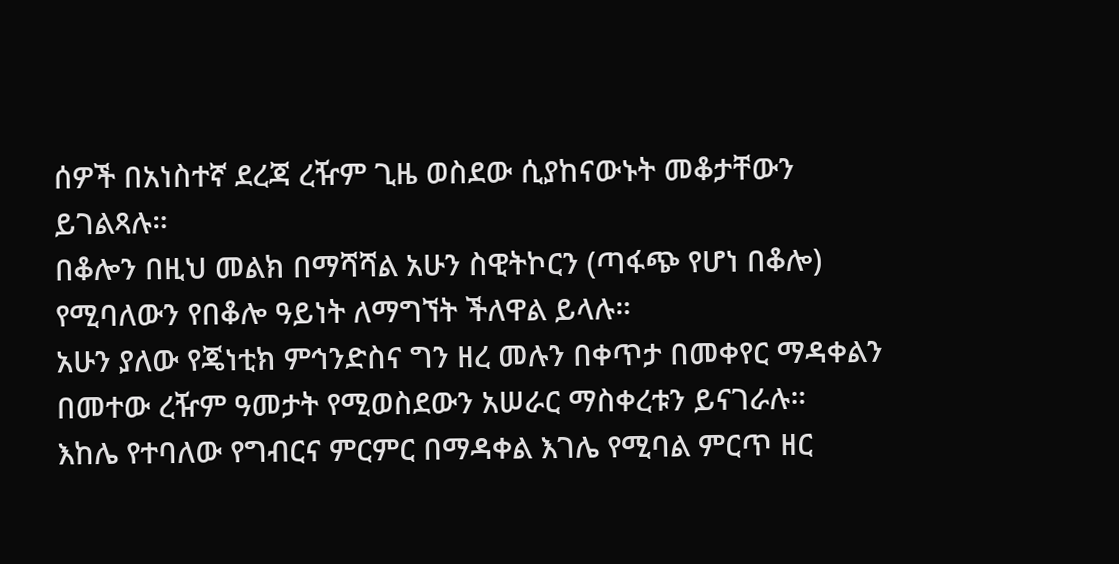ሰዎች በአነስተኛ ደረጃ ረዥም ጊዜ ወስደው ሲያከናውኑት መቆታቸውን ይገልጻሉ።
በቆሎን በዚህ መልክ በማሻሻል አሁን ስዊትኮርን (ጣፋጭ የሆነ በቆሎ) የሚባለውን የበቆሎ ዓይነት ለማግኘት ችለዋል ይላሉ።
አሁን ያለው የጄነቲክ ምኅንድስና ግን ዘረ መሉን በቀጥታ በመቀየር ማዳቀልን በመተው ረዥም ዓመታት የሚወስደውን አሠራር ማስቀረቱን ይናገራሉ።
እከሌ የተባለው የግብርና ምርምር በማዳቀል እገሌ የሚባል ምርጥ ዘር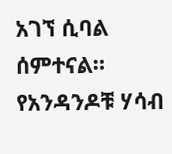አገኘ ሲባል ሰምተናል።
የአንዳንዶቹ ሃሳብ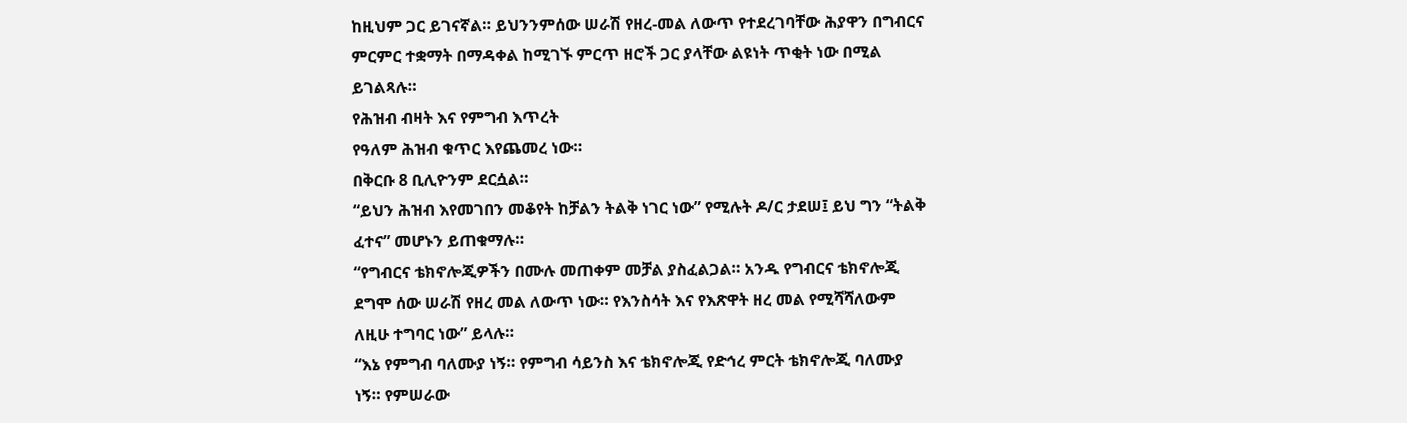ከዚህም ጋር ይገናኛል። ይህንንምሰው ሠራሽ የዘረ-መል ለውጥ የተደረገባቸው ሕያዋን በግብርና ምርምር ተቋማት በማዳቀል ከሚገኙ ምርጥ ዘሮች ጋር ያላቸው ልዩነት ጥቂት ነው በሚል ይገልጻሉ።
የሕዝብ ብዛት እና የምግብ እጥረት
የዓለም ሕዝብ ቁጥር እየጨመረ ነው።
በቅርቡ 8 ቢሊዮንም ደርሷል።
“ይህን ሕዝብ እየመገበን መቆየት ከቻልን ትልቅ ነገር ነው” የሚሉት ዶ/ር ታደሠ፤ ይህ ግን “ትልቅ ፈተና” መሆኑን ይጠቁማሉ።
“የግብርና ቴክኖሎጂዎችን በሙሉ መጠቀም መቻል ያስፈልጋል። አንዱ የግብርና ቴክኖሎጂ ደግሞ ሰው ሠራሽ የዘረ መል ለውጥ ነው። የእንስሳት እና የእጽዋት ዘረ መል የሚሻሻለውም ለዚሁ ተግባር ነው” ይላሉ።
“እኔ የምግብ ባለሙያ ነኝ። የምግብ ሳይንስ እና ቴክኖሎጂ የድኅረ ምርት ቴክኖሎጂ ባለሙያ ነኝ። የምሠራው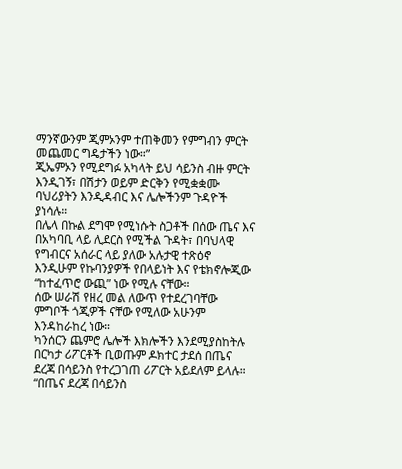ማንኛውንም ጂምኦንም ተጠቅመን የምግብን ምርት መጨመር ግዴታችን ነው።”
ጂኤምኦን የሚደግፉ አካላት ይህ ሳይንስ ብዙ ምርት እንዲገኝ፣ በሽታን ወይም ድርቅን የሚቋቋሙ ባህሪያትን እንዲዳብር እና ሌሎችንም ጉዳዮች ያነሳሉ።
በሌላ በኩል ደግሞ የሚነሱት ስጋቶች በሰው ጤና እና በአካባቢ ላይ ሊደርስ የሚችል ጉዳት፣ በባህላዊ የግብርና አሰራር ላይ ያለው አሉታዊ ተጽዕኖ እንዲሁም የኩባንያዎች የበላይነት እና የቴክኖሎጂው “ከተፈጥሮ ውጪ” ነው የሚሉ ናቸው።
ሰው ሠራሽ የዘረ መል ለውጥ የተደረገባቸው ምግቦች ጎጂዎች ናቸው የሚለው አሁንም እንዳከራከረ ነው።
ካንሰርን ጨምሮ ሌሎች እክሎችን እንደሚያስከትሉ በርካታ ሪፖርቶች ቢወጡም ዶክተር ታደሰ በጤና ደረጃ በሳይንስ የተረጋገጠ ሪፖርት አይደለም ይላሉ።
“በጤና ደረጃ በሳይንስ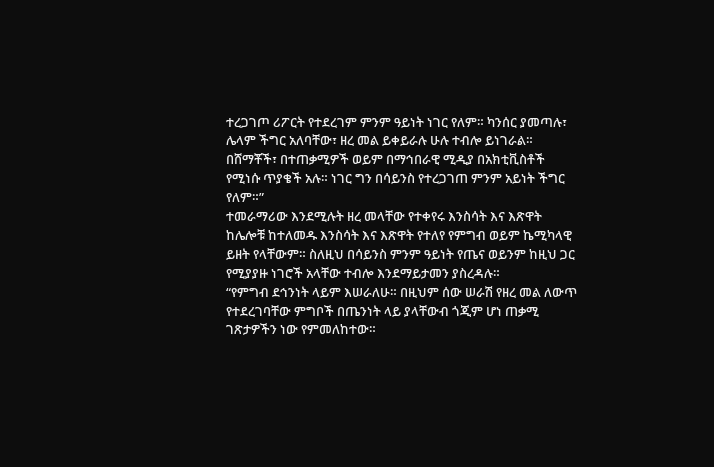ተረጋገጦ ሪፖርት የተደረገም ምንም ዓይነት ነገር የለም። ካንሰር ያመጣሉ፣ ሌላም ችግር አለባቸው፣ ዘረ መል ይቀይራሉ ሁሉ ተብሎ ይነገራል። በሸማቾች፣ በተጠቃሚዎች ወይም በማኅበራዊ ሚዲያ በአክቲቪስቶች የሚነሱ ጥያቄች አሉ። ነገር ግን በሳይንስ የተረጋገጠ ምንም አይነት ችግር የለም።”
ተመራማሪው እንደሚሉት ዘረ መላቸው የተቀየሩ እንስሳት እና እጽዋት ከሌሎቹ ከተለመዱ እንስሳት እና እጽዋት የተለየ የምግብ ወይም ኬሚካላዊ ይዘት የላቸውም። ስለዚህ በሳይንስ ምንም ዓይነት የጤና ወይንም ከዚህ ጋር የሚያያዙ ነገሮች አላቸው ተብሎ እንደማይታመን ያስረዳሉ።
“የምግብ ደኅንነት ላይም እሠራለሁ። በዚህም ሰው ሠራሽ የዘረ መል ለውጥ የተደረገባቸው ምግቦች በጤንነት ላይ ያላቸውብ ጎጂም ሆነ ጠቃሚ ገጽታዎችን ነው የምመለከተው።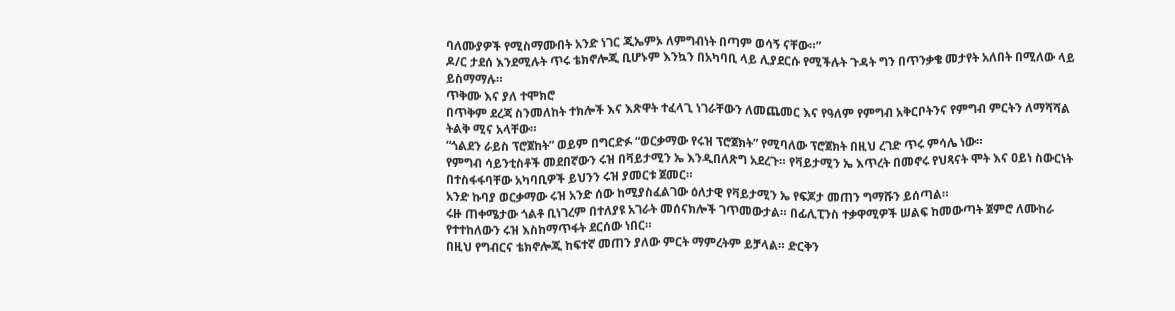ባለሙያዎች የሚስማሙበት አንድ ነገር ጂኤምኦ ለምግብነት በጣም ወሳኝ ናቸው።”
ዶ/ር ታደሰ እንደሚሉት ጥሩ ቴክኖሎጂ ቢሆኑም እንኳን በአካባቢ ላይ ሊያደርሱ የሚችሉት ጉዳት ግን በጥንቃቄ መታየት አለበት በሚለው ላይ ይስማማሉ።
ጥቅሙ እና ያለ ተሞክሮ
በጥቅም ደረጃ ስንመለከት ተክሎች እና እጽዋት ተፈላጊ ነገራቸውን ለመጨመር እና የዓለም የምግብ አቅርቦትንና የምግብ ምርትን ለማሻሻል ትልቅ ሚና አላቸው።
“ጎልደን ራይስ ፕሮጀከት” ወይም በግርድፉ “ወርቃማው የሩዝ ፕሮጀክት” የሚባለው ፕሮጀክት በዚህ ረገድ ጥሩ ምሳሌ ነው።
የምግብ ሳይንቲስቶች መደበኛውን ሩዝ በቫይታሚን ኤ እንዲበለጽግ አደረጉ። የቫይታሚን ኤ እጥረት በመኖሩ የህጻናት ሞት እና ዐይነ ስውርነት በተስፋፋባቸው አካባቢዎች ይህንን ሩዝ ያመርቱ ጀመር።
አንድ ኩባያ ወርቃማው ሩዝ አንድ ሰው ከሚያስፈልገው ዕለታዊ የቫይታሚን ኤ የፍጆታ መጠን ግማሹን ይሰጣል።
ሩዙ ጠቀሜታው ጎልቶ ቢነገረም በተለያዩ አገራት መሰናክሎች ገጥመውታል። በፊሊፒንስ ተቃዋሚዎች ሠልፍ ከመውጣት ጀምሮ ለሙከራ የተተከለውን ሩዝ እስከማጥፋት ደርሰው ነበር።
በዚህ የግብርና ቴክኖሎጂ ከፍተኛ መጠን ያለው ምርት ማምረትም ይቻላል። ድርቅን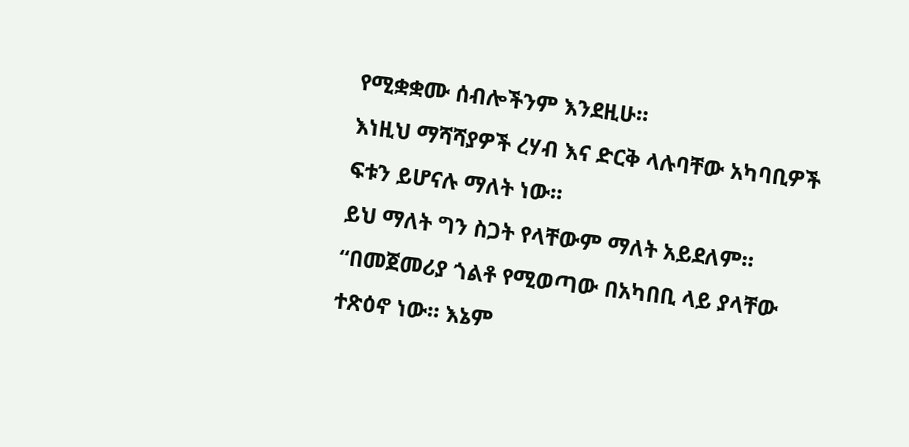የሚቋቋሙ ሰብሎችንም እንደዚሁ።
እነዚህ ማሻሻያዎች ረሃብ እና ድርቅ ላሉባቸው አካባቢዎች ፍቱን ይሆናሉ ማለት ነው።
ይህ ማለት ግን ስጋት የላቸውም ማለት አይደለም።
“በመጀመሪያ ጎልቶ የሚወጣው በአካበቢ ላይ ያላቸው ተጽዕኖ ነው። እኔም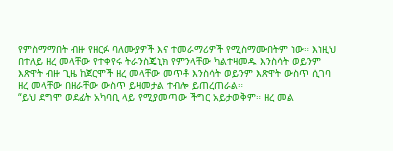የምስማማበት ብዙ የዘርፉ ባለሙያዎች እና ተመራማሪዎች የሚስማሙበትም ነው። እነዚህ በተለይ ዘረ መላቸው የተቀየሩ ትራንስጄኒክ የምንላቸው ካልተዛመዱ እንስሳት ወይንም እጽዋት ብዙ ጊዜ ከጀርሞች ዘረ መላቸው መጥቶ እንስሳት ወይንም እጽዋት ውስጥ ሲገባ ዘረ መላቸው በዘራቸው ውስጥ ይዛመታል ተብሎ ይጠረጠራል።
“ይህ ደግሞ ወደፊት አካባቢ ላይ የሚያመጣው ችግር አይታወቅም። ዘረ መል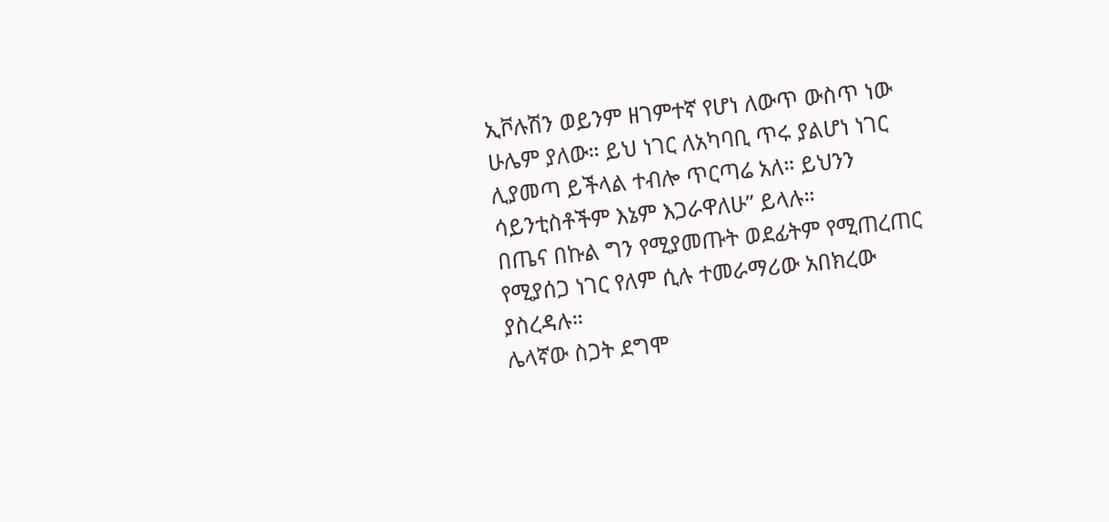ኢቮሉሽን ወይንም ዘገምተኛ የሆነ ለውጥ ውስጥ ነው ሁሌም ያለው። ይህ ነገር ለአካባቢ ጥሩ ያልሆነ ነገር ሊያመጣ ይችላል ተብሎ ጥርጣሬ አለ። ይህንን ሳይንቲስቶችም እኔም እጋራዋለሁ” ይላሉ።
በጤና በኩል ግን የሚያመጡት ወደፊትም የሚጠረጠር የሚያሰጋ ነገር የለም ሲሉ ተመራማሪው አበክረው ያስረዳሉ።
ሌላኛው ስጋት ደግሞ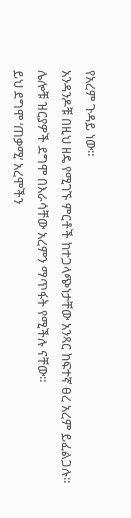የአረም ጉዳይ ነው።
አንዳንዶቹ በዚህ ዘዴ የሚገኙ ምርቶች ከተጋላጭነታቸው አንጻር ከፍተኛ ፀረ አረም ይፈልጋሉ።
ሌሎቹ ዝርያዎች ደግሞ በእራሳቸው አረምን ማጥፋት የሚችሉ ናቸው።
ይህ ደግሞ ‘ጠቃሚ’ አረሞችን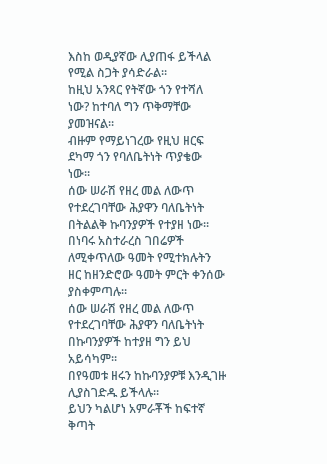እስከ ወዲያኛው ሊያጠፋ ይችላል የሚል ስጋት ያሳድራል።
ከዚህ አንጻር የትኛው ጎን የተሻለ ነው? ከተባለ ግን ጥቅማቸው ያመዝናል።
ብዙም የማይነገረው የዚህ ዘርፍ ደካማ ጎን የባለቤትነት ጥያቄው ነው።
ሰው ሠራሽ የዘረ መል ለውጥ የተደረገባቸው ሕያዋን ባለቤትነት በትልልቅ ኩባንያዎች የተያዘ ነው።
በነባሩ አስተራረስ ገበሬዎች ለሚቀጥለው ዓመት የሚተክሉትን ዘር ከዘንድሮው ዓመት ምርት ቀንሰው ያስቀምጣሉ።
ሰው ሠራሽ የዘረ መል ለውጥ የተደረገባቸው ሕያዋን ባለቤትነት በኩባንያዎች ከተያዘ ግን ይህ አይሳካም።
በየዓመቱ ዘሩን ከኩባንያዎቹ እንዲገዙ ሊያስገድዱ ይችላሉ።
ይህን ካልሆነ አምራቾች ከፍተኛ ቅጣት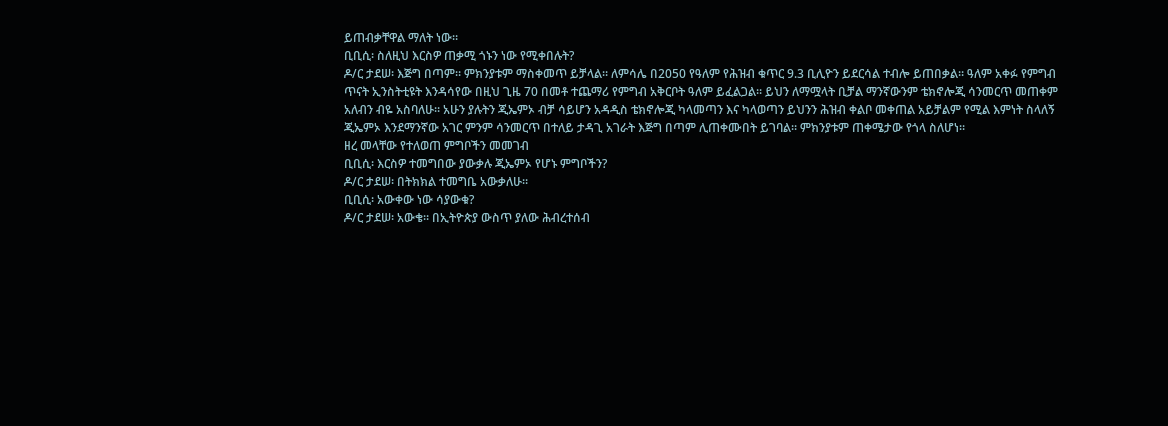ይጠብቃቸዋል ማለት ነው።
ቢቢሲ፡ ስለዚህ እርስዎ ጠቃሚ ጎኑን ነው የሚቀበሉት?
ዶ/ር ታደሠ፡ እጅግ በጣም። ምክንያቱም ማስቀመጥ ይቻላል። ለምሳሌ በ2050 የዓለም የሕዝብ ቁጥር 9.3 ቢሊዮን ይደርሳል ተብሎ ይጠበቃል። ዓለም አቀፉ የምግብ ጥናት ኢንስትቲዩት እንዳሳየው በዚህ ጊዜ 70 በመቶ ተጨማሪ የምግብ አቅርቦት ዓለም ይፈልጋል። ይህን ለማሟላት ቢቻል ማንኛውንም ቴክኖሎጂ ሳንመርጥ መጠቀም አለብን ብዬ አስባለሁ። አሁን ያሉትን ጂኤምኦ ብቻ ሳይሆን አዳዲስ ቴክኖሎጂ ካላመጣን እና ካላወጣን ይህንን ሕዝብ ቀልቦ መቀጠል አይቻልም የሚል እምነት ስላለኝ ጂኤምኦ እንደማንኛው አገር ምንም ሳንመርጥ በተለይ ታዳጊ አገራት እጅግ በጣም ሊጠቀሙበት ይገባል። ምክንያቱም ጠቀሜታው የጎላ ስለሆነ።
ዘረ መላቸው የተለወጠ ምግቦችን መመገብ
ቢቢሲ፡ እርስዎ ተመግበው ያውቃሉ ጂኤምኦ የሆኑ ምግቦችን?
ዶ/ር ታደሠ፡ በትክክል ተመግቤ አውቃለሁ።
ቢቢሲ፡ አውቀው ነው ሳያውቁ?
ዶ/ር ታደሠ፡ አውቄ። በኢትዮጵያ ውስጥ ያለው ሕብረተሰብ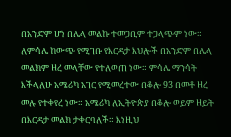በአንድም ሆነ በሌላ መልኩ ተመጋቢም ተጋላጭም ነው። ለምሳሌ ከውጭ የሚገቡ የእርዳታ እህሎች በአንድም በሌላ መልክም ዘረ መላቸው የተለወጠ ነው። ምሳሌ ማንሳት እችላለሁ አሜሪካ አገር የሚመረተው በቆሎ 93 በመቶ ዘረ መሉ የተቀየረ ነው። አሜሪካ ለኢትዮጵያ በቆሎ ወይም ዘይት በእርዳታ መልክ ታቀርባለች። እነዚህ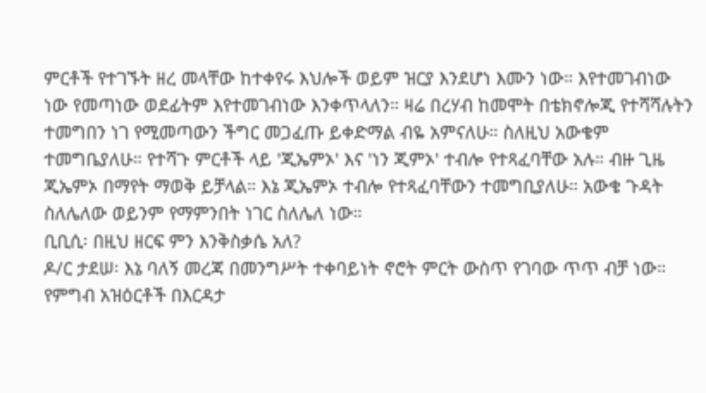ምርቶች የተገኙት ዘረ መላቸው ከተቀየሩ እህሎች ወይም ዝርያ እንደሆነ እሙን ነው። እየተመገብነው ነው የመጣነው ወደፊትም እየተመገብነው እንቀጥላለን። ዛሬ በረሃብ ከመሞት በቴክኖሎጂ የተሻሻሉትን ተመግበን ነገ የሚመጣውን ችግር መጋፈጡ ይቀድማል ብዬ አምናለሁ። ስለዚህ አውቄም ተመግቤያለሁ። የተሻጉ ምርቶች ላይ 'ጂኤምኦ' እና 'ነን ጂምኦ' ተብሎ የተጻፈባቸው አሉ። ብዙ ጊዜ ጂኤምኦ በማየት ማወቅ ይቻላል። እኔ ጂኤምኦ ተብሎ የተጻፈባቸውን ተመግቢያለሁ። አውቄ ጉዳት ስለሌለው ወይንም የማምንበት ነገር ስለሌለ ነው።
ቢቢሲ፡ በዚህ ዘርፍ ምን እንቅስቃሴ አለ?
ዶ/ር ታደሠ፡ እኔ ባለኝ መረጃ በመንግሥት ተቀባይነት ኖሮት ምርት ውስጥ የገባው ጥጥ ብቻ ነው። የምግብ አዝዕርቶች በእርዳታ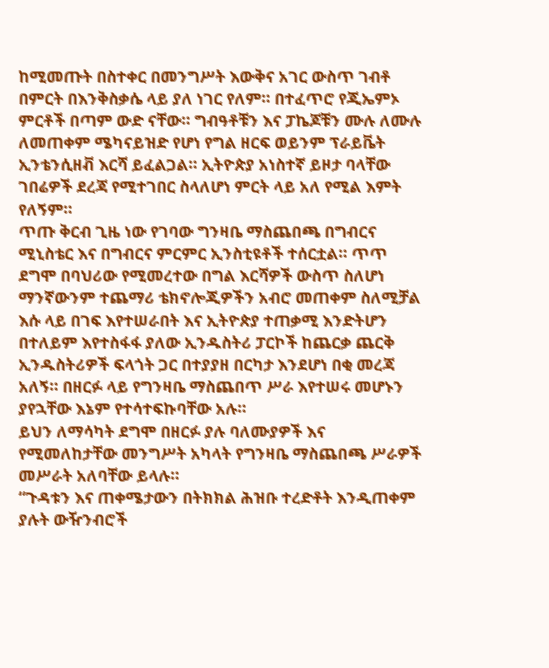ከሚመጡት በስተቀር በመንግሥት እውቅና አገር ውስጥ ገብቶ በምርት በእንቅስቃሴ ላይ ያለ ነገር የለም። በተፈጥሮ የጂኤምኦ ምርቶች በጣም ውድ ናቸው። ግብዓቶቹን እና ፓኬጆቹን ሙሉ ለሙሉ ለመጠቀም ሜካናይዝድ የሆነ የግል ዘርፍ ወይንም ፕራይቬት ኢንቴንሲዘቭ እርሻ ይፈልጋል። ኢትዮጵያ አነስተኛ ይዞታ ባላቸው ገበሬዎች ደረጃ የሚተገበር ስላለሆነ ምርት ላይ አለ የሚል እምት የለኝም።
ጥጡ ቅርብ ጊዜ ነው የገባው ግንዛቤ ማስጨበጫ በግብርና ሚኒስቴር እና በግብርና ምርምር ኢንስቲዩቶች ተሰርቷል። ጥጥ ደግሞ በባህሪው የሚመረተው በግል እርሻዎች ውስጥ ስለሆነ ማንኛውንም ተጨማሪ ቴክኖሎጂዎችን አብሮ መጠቀም ስለሚቻል እሱ ላይ በገፍ እየተሠራበት እና ኢትዮጵያ ተጠቃሚ እንድትሆን በተለይም እየተስፋፋ ያለው ኢንዱስትሪ ፓርኮች ከጨርቃ ጨርቅ ኢንዱስትሪዎች ፍላጎት ጋር በተያያዘ በርካታ እንደሆነ በቂ መረጃ አለኝ። በዘርፉ ላይ የግንዛቤ ማስጨበጥ ሥራ እየተሠሩ መሆኑን ያየኋቸው እኔም የተሳተፍኩባቸው አሉ።
ይህን ለማሳካት ደግሞ በዘርፉ ያሉ ባለሙያዎች እና የሚመለከታቸው መንግሥት አካላት የግንዛቤ ማስጨበጫ ሥራዎች መሥራት አለባቸው ይላሉ።
“ጉዳቱን እና ጠቀሜታውን በትክክል ሕዝቡ ተረድቶት እንዲጠቀም ያሉት ውዥንብሮች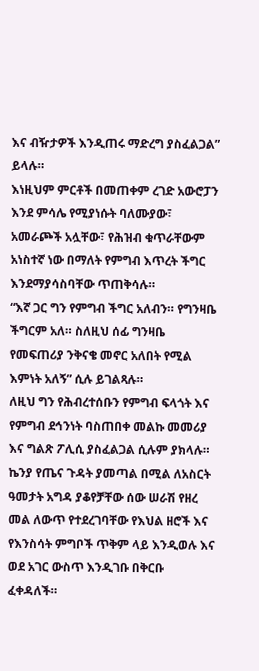እና ብዥታዎች እንዲጠሩ ማድረግ ያስፈልጋል” ይላሉ።
እነዚህም ምርቶች በመጠቀም ረገድ አውሮፓን እንደ ምሳሌ የሚያነሱት ባለሙያው፣ አመራጮች አሏቸው፣ የሕዝብ ቁጥራቸውም አነስተኛ ነው በማለት የምግብ እጥረት ችግር እንደማያሳስባቸው ጥጠቅሳሉ።
“እኛ ጋር ግን የምግብ ችግር አለብን። የግንዛቤ ችግርም አለ። ስለዚህ ሰፊ ግንዛቤ የመፍጠሪያ ንቅናቄ መኖር አለበት የሚል እምነት አለኝ” ሲሉ ይገልጻሉ።
ለዚህ ግን የሕብረተሰቡን የምግብ ፍላጎት እና የምግብ ደኅንነት ባስጠበቀ መልኩ መመሪያ እና ግልጽ ፖሊሲ ያስፈልጋል ሲሉም ያክላሉ።
ኬንያ የጤና ጉዳት ያመጣል በሚል ለአስርት ዓመታት አግዳ ያቆየቻቸው ሰው ሠራሽ የዘረ መል ለውጥ የተደረገባቸው የእህል ዘሮች እና የእንስሳት ምግቦች ጥቅም ላይ እንዲወሉ እና ወደ አገር ውስጥ እንዲገቡ በቅርቡ ፈቀዳለች።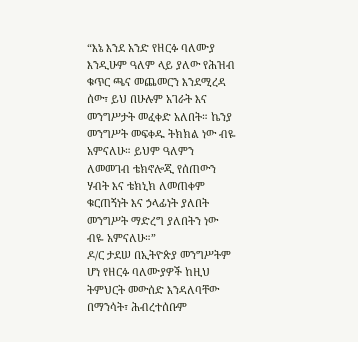“እኔ እንደ አንድ የዘርፉ ባለሙያ እንዲሁም ዓለም ላይ ያለው የሕዝብ ቁጥር ጫና መጨመርን እንደሚረዳ ሰው፣ ይህ በሁሉም አገራት እና መንግሥታት መፈቀድ አለበት። ኬንያ መንግሥት መፍቀዱ ትክክል ነው ብዬ አምናለሁ። ይህም ዓለምን ለመመገብ ቴክኖሎጂ የሰጠውን ሃብት እና ቴክኒክ ለመጠቀም ቁርጠኝነት እና ኃላፊነት ያለበት መንግሥት ማድረግ ያለበትን ነው ብዬ አምናለሁ።”
ዶ/ር ታደሠ በኢትዮጵያ መንግሥትም ሆነ የዘርፉ ባለሙያዎች ከዚህ ትምህርት መውሰድ እንዳለባቸው በማንሳት፣ ሕብረተሰቡም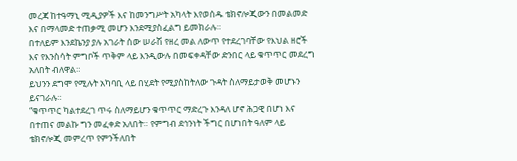መረጃ ከተዓማኒ ሚዲያዎች እና ከመንግሥት አካላት እየወሰዱ ቴክኖሎጂውን በመልመድ እና በማላመድ ተጠቃሚ መሆን እንደሚያስፈልግ ይመክራሉ።
በተለይም እንደኬንያ ያሉ አገራት ሰው ሠራሽ የዘረ መል ለውጥ የተደረገባቸው የእህል ዘሮች እና የእንስሳት ምግቦች ጥቅም ላይ እንዲውሉ በመፍቀዳቸው ድንበር ላይ ቁጥጥር መደረግ አለበት ብለዋል።
ይህንን ደግሞ የሚሉት አካባቢ ላይ በሂደት የሚያስከትለው ጉዳት ስለማይታወቅ መሆኑን ይናገራሉ።
“ቁጥጥር ካልተደረገ ጥሩ ስለማይሆን ቁጥጥር ማድረጉ እንዳለ ሆኖ ሕጋዊ በሆነ እና በተጠና መልኩ ግን መፈቀድ አለበት። የምግብ ደኅንነት ችግር በሆነበት ዓለም ላይ ቴክኖሎጂ መምረጥ የምንችለበት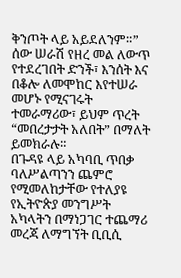ቅንጦት ላይ አይደለንም።”
ሰው ሠራሽ የዘረ መል ለውጥ የተደረገበት ድንች፣ እንሰት እና በቆሎ ለመሞከር እየተሠራ መሆኑ የሚናገሩት ተመራማሪው፣ ይህም ጥረት “መበረታታት አለበት” በማለት ይመክራሉ።
በጉዳዩ ላይ አካባቢ ጥበቃ ባለሥልጣንን ጨምሮ የሚመለከታቸው የተለያዩ የኢትዮጵያ መንግሥት አካላትን በማነጋገር ተጨማሪ መረጃ ለማግኘት ቢቢሲ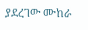ያደረገው ሙከራ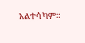አልተሳካም።